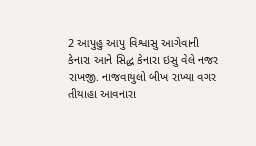2 આપુહુ આપુ વિશ્વાસુ આગેવાની કેનારા આને સિદ્ધ કેનારા ઇસુ વેલે નજર રાખજી. નાજવાયુલો બીખ રાખ્યા વગર તીયાહા આવનારા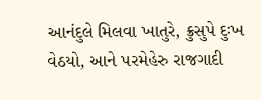આનંદુલે મિલવા ખાતુરે, ક્રુસુપે દુઃખ વેઠયો, આને પરમેહેરુ રાજગાદી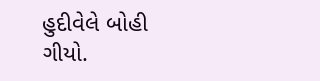હુદીવેલે બોહી ગીયો.